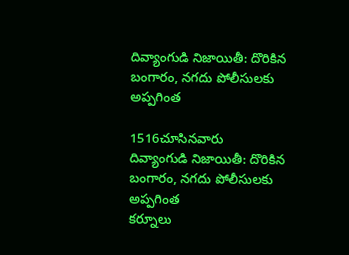దివ్యాంగుడి నిజాయితీ: దొరికిన బంగారం, నగదు పోలీసులకు అప్పగింత

1516చూసినవారు
దివ్యాంగుడి నిజాయితీ: దొరికిన బంగారం, నగదు పోలీసులకు అప్పగింత
కర్నూలు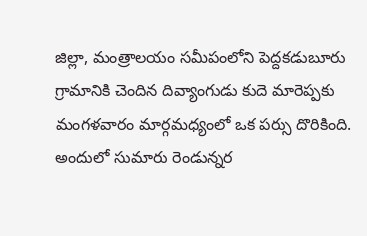జిల్లా, మంత్రాలయం సమీపంలోని పెద్దకడుబూరు గ్రామానికి చెందిన దివ్యాంగుడు కుదె మారెప్పకు మంగళవారం మార్గమధ్యంలో ఒక పర్సు దొరికింది. అందులో సుమారు రెండున్నర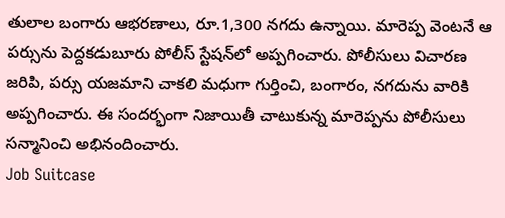తులాల బంగారు ఆభరణాలు, రూ.1,300 నగదు ఉన్నాయి. మారెప్ప వెంటనే ఆ పర్సును పెద్దకడుబూరు పోలీస్ స్టేషన్‌లో అప్పగించారు. పోలీసులు విచారణ జరిపి, పర్సు యజమాని చాకలి మధుగా గుర్తించి, బంగారం, నగదును వారికి అప్పగించారు. ఈ సందర్భంగా నిజాయితీ చాటుకున్న మారెప్పను పోలీసులు సన్మానించి అభినందించారు.
Job Suitcase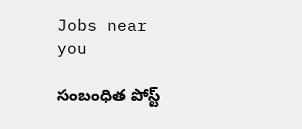Jobs near you

సంబంధిత పోస్ట్